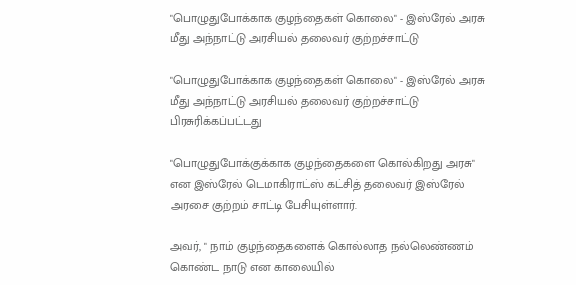"பொழுதுபோக்காக குழந்தைகள் கொலை" - இஸ்ரேல் அரசு மீது அந்நாட்டு அரசியல் தலைவர் குற்றச்சாட்டு

"பொழுதுபோக்காக குழந்தைகள் கொலை" - இஸ்ரேல் அரசு மீது அந்நாட்டு அரசியல் தலைவர் குற்றச்சாட்டு
பிரசுரிக்கப்பட்டது

"பொழுதுபோக்குக்காக குழந்தைகளை கொல்கிறது அரசு" என இஸ்ரேல் டெமாகிராட்ஸ் கட்சித் தலைவர் இஸ்ரேல் அரசை குற்றம் சாட்டி பேசியுள்ளார்.

அவர், " நாம் குழந்தைகளைக் கொல்லாத நல்லெண்ணம் கொண்ட நாடு என காலையில்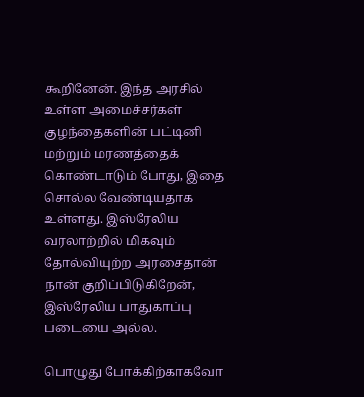கூறினேன். இந்த அரசில் உள்ள அமைச்சர்கள் குழந்தைகளின் பட்டினி மற்றும் மரணத்தைக் கொண்டாடும் போது, இதை சொல்ல வேண்டியதாக உள்ளது. இஸ்ரேலிய வரலாற்றில் மிகவும் தோல்வியுற்ற அரசைதான் நான் குறிப்பிடுகிறேன், இஸ்ரேலிய பாதுகாப்பு படையை அல்ல.

பொழுது போக்கிற்காகவோ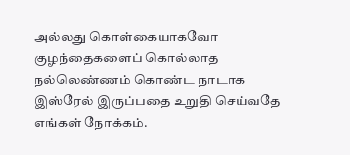அல்லது கொள்கையாகவோ குழந்தைகளைப் கொல்லாத நல்லெண்ணம் கொண்ட நாடாக இஸ்ரேல் இருப்பதை உறுதி செய்வதே எங்கள் நோக்கம்.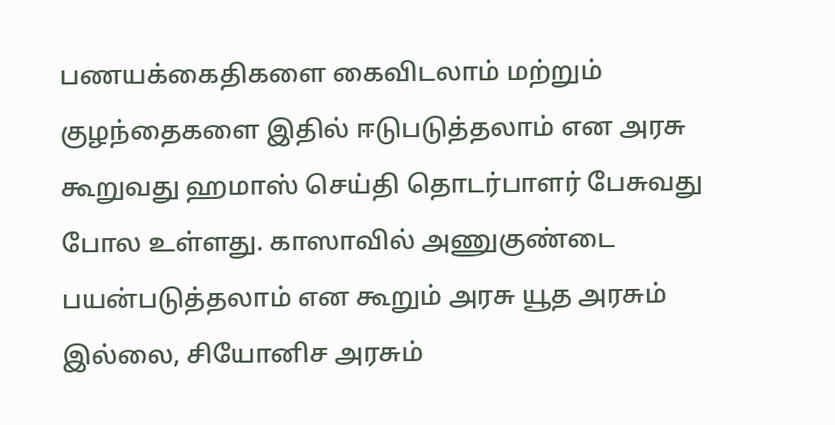பணயக்கைதிகளை கைவிடலாம் மற்றும் குழந்தைகளை இதில் ஈடுபடுத்தலாம் என அரசு கூறுவது ஹமாஸ் செய்தி தொடர்பாளர் பேசுவது போல உள்ளது. காஸாவில் அணுகுண்டை பயன்படுத்தலாம் என கூறும் அரசு யூத அரசும் இல்லை, சியோனிச அரசும்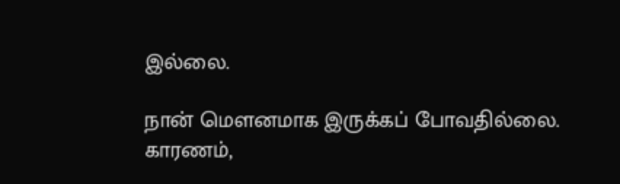இல்லை.

நான் மௌனமாக இருக்கப் போவதில்லை. காரணம்,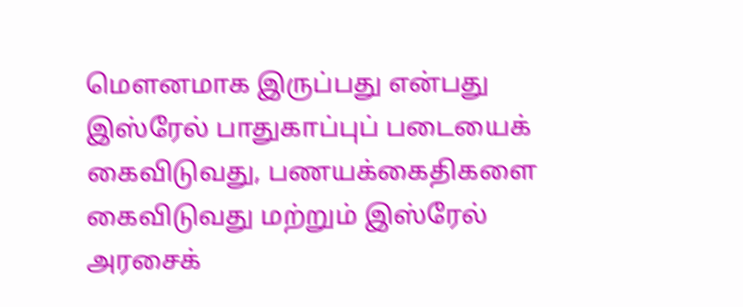மௌனமாக இருப்பது என்பது இஸ்ரேல் பாதுகாப்புப் படையைக் கைவிடுவது, பணயக்கைதிகளை கைவிடுவது மற்றும் இஸ்ரேல் அரசைக்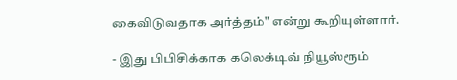கைவிடுவதாக அர்த்தம்" என்று கூறியுள்ளார்.

- இது பிபிசிக்காக கலெக்டிவ் நியூஸ்ரூம்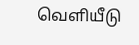வெளியீடு